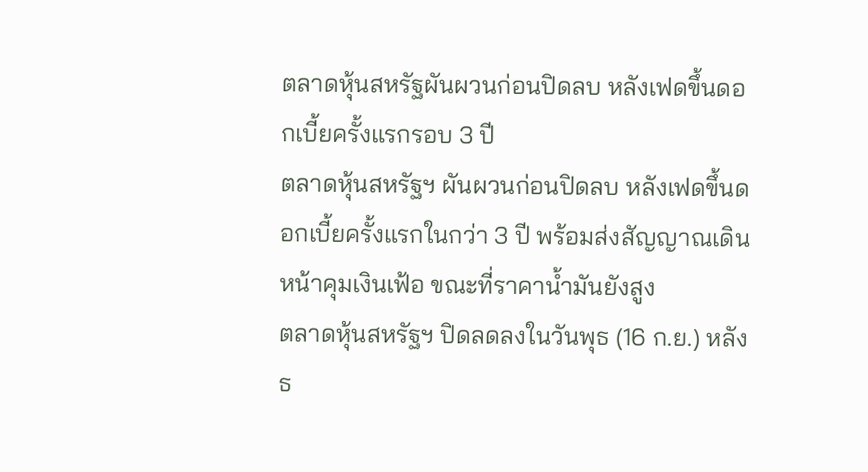ตลาดหุ้นสหรัฐผันผวนก่อนปิดลบ หลังเฟดขึ้นดอกเบี้ยครั้งแรกรอบ 3 ปี
ตลาดหุ้นสหรัฐฯ ผันผวนก่อนปิดลบ หลังเฟดขึ้นดอกเบี้ยครั้งแรกในกว่า 3 ปี พร้อมส่งสัญญาณเดินหน้าคุมเงินเฟ้อ ขณะที่ราคาน้ำมันยังสูง
ตลาดหุ้นสหรัฐฯ ปิดลดลงในวันพุธ (16 ก.ย.) หลังธ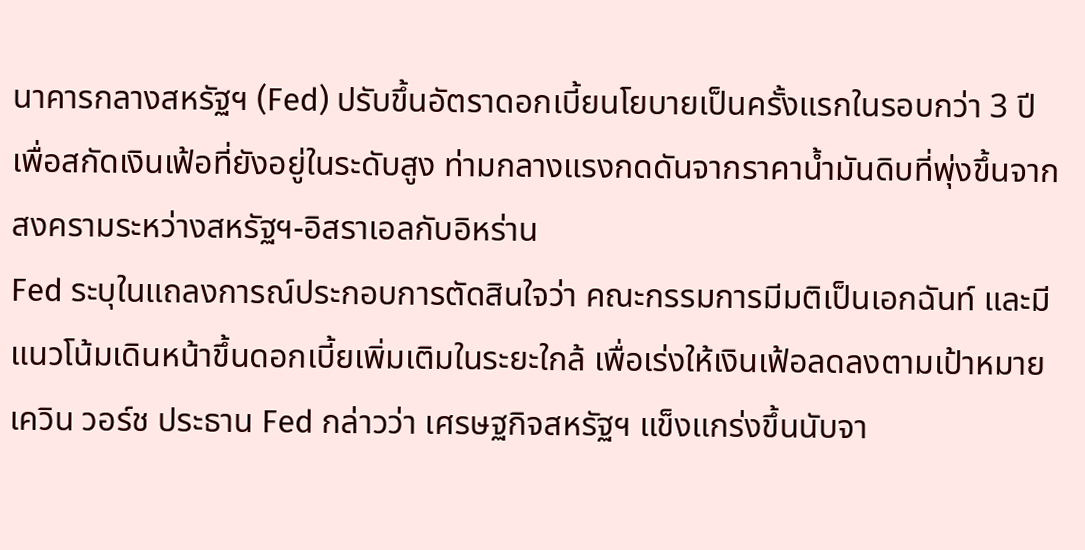นาคารกลางสหรัฐฯ (Fed) ปรับขึ้นอัตราดอกเบี้ยนโยบายเป็นครั้งแรกในรอบกว่า 3 ปี เพื่อสกัดเงินเฟ้อที่ยังอยู่ในระดับสูง ท่ามกลางแรงกดดันจากราคาน้ำมันดิบที่พุ่งขึ้นจากสงครามระหว่างสหรัฐฯ-อิสราเอลกับอิหร่าน
Fed ระบุในแถลงการณ์ประกอบการตัดสินใจว่า คณะกรรมการมีมติเป็นเอกฉันท์ และมีแนวโน้มเดินหน้าขึ้นดอกเบี้ยเพิ่มเติมในระยะใกล้ เพื่อเร่งให้เงินเฟ้อลดลงตามเป้าหมาย
เควิน วอร์ช ประธาน Fed กล่าวว่า เศรษฐกิจสหรัฐฯ แข็งแกร่งขึ้นนับจา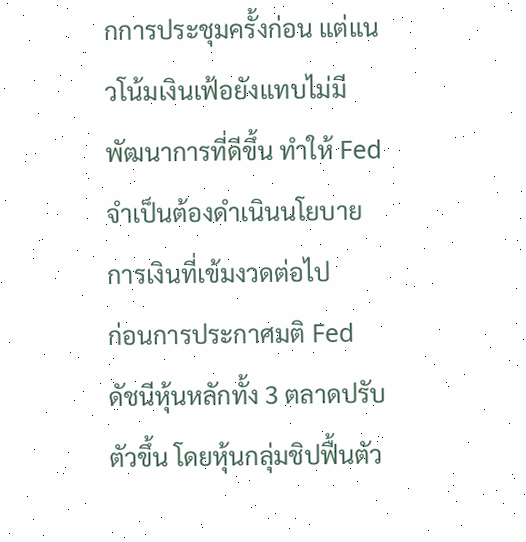กการประชุมครั้งก่อน แต่แนวโน้มเงินเฟ้อยังแทบไม่มีพัฒนาการที่ดีขึ้น ทำให้ Fed จำเป็นต้องดำเนินนโยบายการเงินที่เข้มงวดต่อไป
ก่อนการประกาศมติ Fed ดัชนีหุ้นหลักทั้ง 3 ตลาดปรับตัวขึ้น โดยหุ้นกลุ่มชิปฟื้นตัว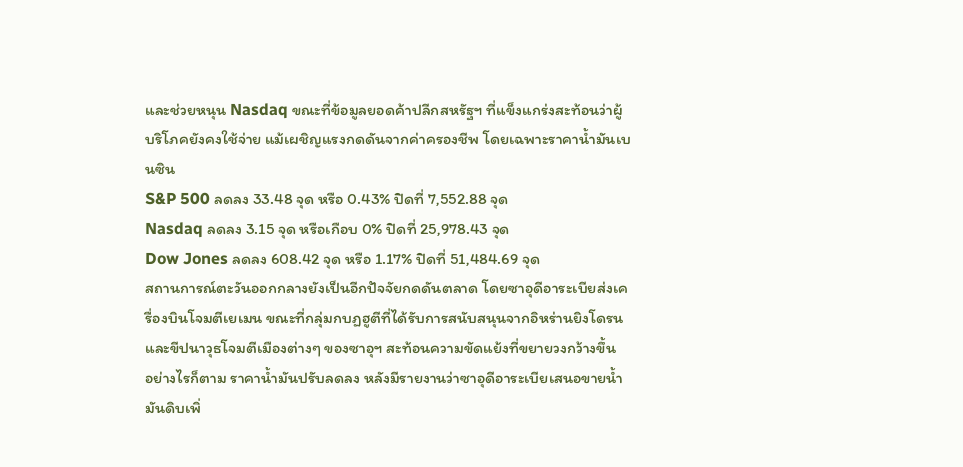และช่วยหนุน Nasdaq ขณะที่ข้อมูลยอดค้าปลีกสหรัฐฯ ที่แข็งแกร่งสะท้อนว่าผู้บริโภคยังคงใช้จ่าย แม้เผชิญแรงกดดันจากค่าครองชีพ โดยเฉพาะราคาน้ำมันเบนซิน
S&P 500 ลดลง 33.48 จุด หรือ 0.43% ปิดที่ 7,552.88 จุด
Nasdaq ลดลง 3.15 จุด หรือเกือบ 0% ปิดที่ 25,978.43 จุด
Dow Jones ลดลง 608.42 จุด หรือ 1.17% ปิดที่ 51,484.69 จุด
สถานการณ์ตะวันออกกลางยังเป็นอีกปัจจัยกดดันตลาด โดยซาอุดีอาระเบียส่งเครื่องบินโจมตีเยเมน ขณะที่กลุ่มกบฏฮูตีที่ได้รับการสนับสนุนจากอิหร่านยิงโดรนและขีปนาวุธโจมตีเมืองต่างๆ ของซาอุฯ สะท้อนความขัดแย้งที่ขยายวงกว้างขึ้น
อย่างไรก็ตาม ราคาน้ำมันปรับลดลง หลังมีรายงานว่าซาอุดีอาระเบียเสนอขายน้ำมันดิบเพิ่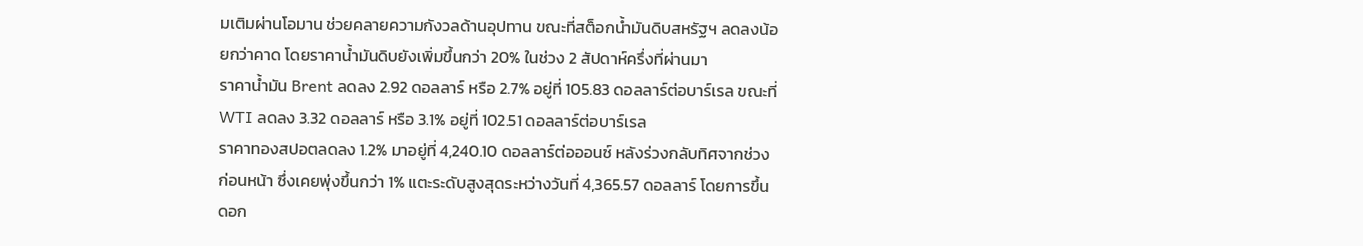มเติมผ่านโอมาน ช่วยคลายความกังวลด้านอุปทาน ขณะที่สต็อกน้ำมันดิบสหรัฐฯ ลดลงน้อยกว่าคาด โดยราคาน้ำมันดิบยังเพิ่มขึ้นกว่า 20% ในช่วง 2 สัปดาห์ครึ่งที่ผ่านมา
ราคาน้ำมัน Brent ลดลง 2.92 ดอลลาร์ หรือ 2.7% อยู่ที่ 105.83 ดอลลาร์ต่อบาร์เรล ขณะที่ WTI ลดลง 3.32 ดอลลาร์ หรือ 3.1% อยู่ที่ 102.51 ดอลลาร์ต่อบาร์เรล
ราคาทองสปอตลดลง 1.2% มาอยู่ที่ 4,240.10 ดอลลาร์ต่อออนซ์ หลังร่วงกลับทิศจากช่วงก่อนหน้า ซึ่งเคยพุ่งขึ้นกว่า 1% แตะระดับสูงสุดระหว่างวันที่ 4,365.57 ดอลลาร์ โดยการขึ้นดอก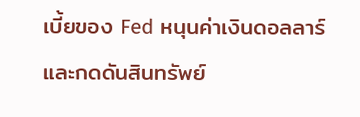เบี้ยของ Fed หนุนค่าเงินดอลลาร์และกดดันสินทรัพย์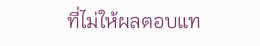ที่ไม่ให้ผลตอบแท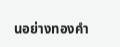นอย่างทองคำ